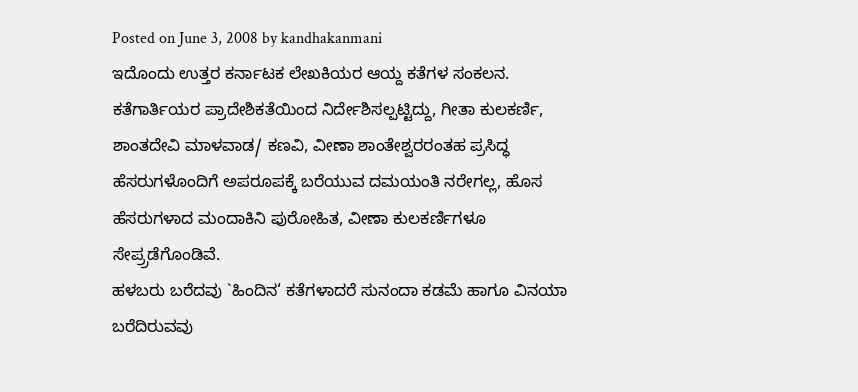Posted on June 3, 2008 by kandhakanmani
ಇದೊಂದು ಉತ್ತರ ಕರ್ನಾಟಕ ಲೇಖಕಿಯರ ಆಯ್ದ ಕತೆಗಳ ಸಂಕಲನ.
ಕತೆಗಾರ್ತಿಯರ ಪ್ರಾದೇಶಿಕತೆಯಿಂದ ನಿರ್ದೇಶಿಸಲ್ಪಟ್ಟಿದ್ದು, ಗೀತಾ ಕುಲಕರ್ಣಿ, ಶಾಂತದೇವಿ ಮಾಳವಾಡ/ ಕಣವಿ, ವೀಣಾ ಶಾಂತೇಶ್ವರರಂತಹ ಪ್ರಸಿದ್ಧ ಹೆಸರುಗಳೊಂದಿಗೆ ಅಪರೂಪಕ್ಕೆ ಬರೆಯುವ ದಮಯಂತಿ ನರೇಗಲ್ಲ, ಹೊಸ ಹೆಸರುಗಳಾದ ಮಂದಾಕಿನಿ ಪುರೋಹಿತ, ವೀಣಾ ಕುಲಕರ್ಣಿಗಳೂ ಸೇಪ್ರ್ರಡೆಗೊಂಡಿವೆ.
ಹಳಬರು ಬರೆದವು `ಹಿಂದಿನ‘ ಕತೆಗಳಾದರೆ ಸುನಂದಾ ಕಡಮೆ ಹಾಗೂ ವಿನಯಾ ಬರೆದಿರುವವು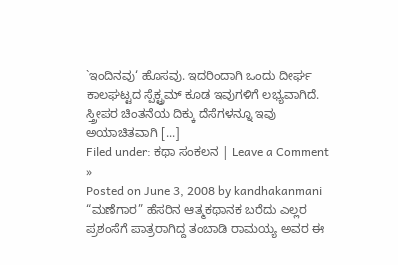`ಇಂದಿನವು‘ ಹೊಸವು. ಇದರಿಂದಾಗಿ ಒಂದು ದೀರ್ಘ ಕಾಲಘಟ್ಟದ ಸ್ಪೆಕ್ಟ್ರಮ್ ಕೂಡ ಇವುಗಳಿಗೆ ಲಭ್ಯವಾಗಿದೆ.
ಸ್ತ್ರೀಪರ ಚಿಂತನೆಯ ದಿಕ್ಕು ದೆಸೆಗಳನ್ನೂ ಇವು ಅಯಾಚಿತವಾಗಿ [...]
Filed under: ಕಥಾ ಸಂಕಲನ | Leave a Comment »
Posted on June 3, 2008 by kandhakanmani
“ಮಣೆಗಾರ” ಹೆಸರಿನ ಆತ್ಮಕಥಾನಕ ಬರೆದು ಎಲ್ಲರ ಪ್ರಶಂಸೆಗೆ ಪಾತ್ರರಾಗಿದ್ದ ತಂಬಾಡಿ ರಾಮಯ್ಯ ಅವರ ಈ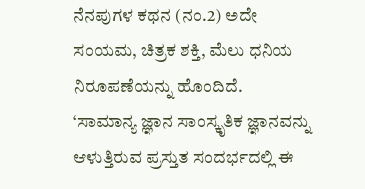ನೆನಪುಗಳ ಕಥನ (ನಂ.2) ಅದೇ ಸಂಯಮ, ಚಿತ್ರಕ ಶಕ್ತಿ, ಮೆಲು ಧನಿಯ ನಿರೂಪಣೆಯನ್ನು ಹೊಂದಿದೆ.
‘ಸಾಮಾನ್ಯ ಜ್ಞಾನ ಸಾಂಸ್ಕೃತಿಕ ಜ್ಞಾನವನ್ನು ಆಳುತ್ತಿರುವ ಪ್ರಸ್ತುತ ಸಂದರ್ಭದಲ್ಲಿ ಈ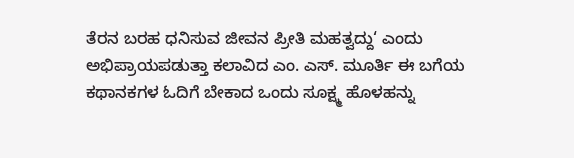ತೆರನ ಬರಹ ಧನಿಸುವ ಜೀವನ ಪ್ರೀತಿ ಮಹತ್ವದ್ದು‘ ಎಂದು ಅಭಿಪ್ರಾಯಪಡುತ್ತಾ ಕಲಾವಿದ ಎಂ. ಎಸ್. ಮೂರ್ತಿ ಈ ಬಗೆಯ ಕಥಾನಕಗಳ ಓದಿಗೆ ಬೇಕಾದ ಒಂದು ಸೂಕ್ಷ್ಮ ಹೊಳಹನ್ನು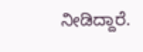ನೀಡಿದ್ದಾರೆ.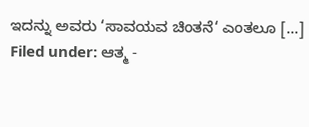ಇದನ್ನು ಅವರು ‘ಸಾವಯವ ಚಿಂತನೆ‘ ಎಂತಲೂ [...]
Filed under: ಆತ್ಮ -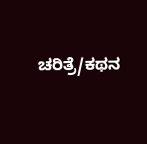ಚರಿತ್ರೆ/ಕಥನ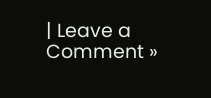| Leave a Comment »